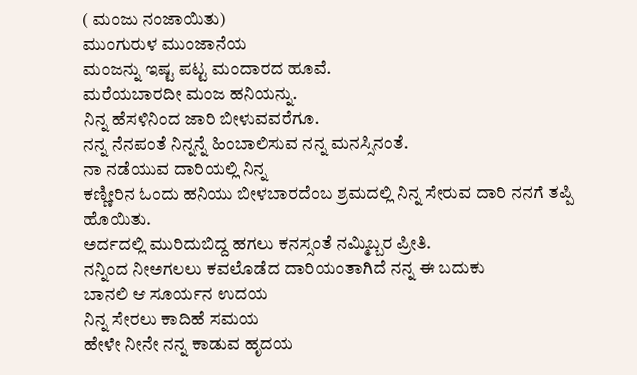( ಮಂಜು ನಂಜಾಯಿತು)
ಮುಂಗುರುಳ ಮುಂಜಾನೆಯ
ಮಂಜನ್ನು ಇಷ್ಟ ಪಟ್ಟ ಮಂದಾರದ ಹೂವೆ.
ಮರೆಯಬಾರದೀ ಮಂಜ ಹನಿಯನ್ನು.
ನಿನ್ನ ಹೆಸಳಿನಿಂದ ಜಾರಿ ಬೀಳುವವರೆಗೂ.
ನನ್ನ ನೆನಪಂತೆ ನಿನ್ನನ್ನೆ ಹಿಂಬಾಲಿಸುವ ನನ್ನ ಮನಸ್ಸಿನಂತೆ.
ನಾ ನಡೆಯುವ ದಾರಿಯಲ್ಲಿ ನಿನ್ನ
ಕಣ್ಣೀರಿನ ಓಂದು ಹನಿಯು ಬೀಳಬಾರದೆಂಬ ಶ್ರಮದಲ್ಲಿ ನಿನ್ನ ಸೇರುವ ದಾರಿ ನನಗೆ ತಪ್ಪಿ ಹೊಯಿತು.
ಅರ್ದದಲ್ಲಿ ಮುರಿದುಬಿದ್ದ ಹಗಲು ಕನಸ್ಸಂತೆ ನಮ್ಮಿಬ್ಬರ ಪ್ರೀತಿ.
ನನ್ನಿಂದ ನೀಅಗಲಲು ಕವಲೊಡೆದ ದಾರಿಯಂತಾಗಿದೆ ನನ್ನ ಈ ಬದುಕು
ಬಾನಲಿ ಆ ಸೂರ್ಯನ ಉದಯ
ನಿನ್ನ ಸೇರಲು ಕಾದಿಹೆ ಸಮಯ
ಹೇಳೇ ನೀನೇ ನನ್ನ ಕಾಡುವ ಹೃದಯ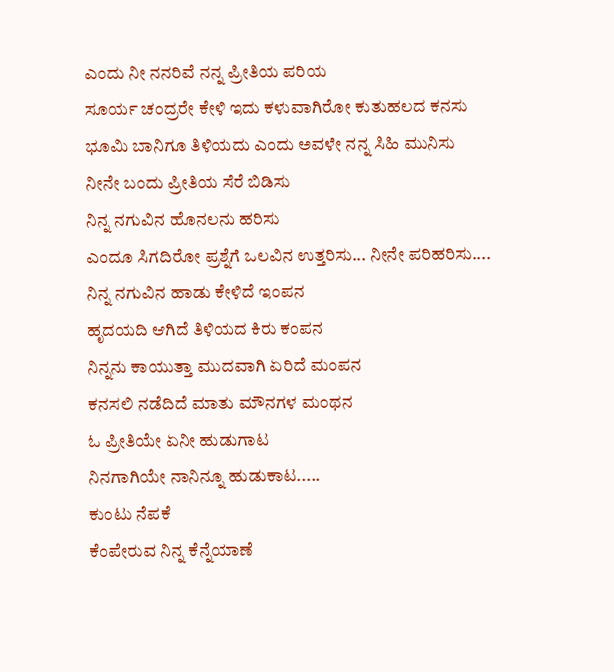ಎಂದು ನೀ ನನರಿವೆ ನನ್ನ ಪ್ರೀತಿಯ ಪರಿಯ
ಸೂರ್ಯ ಚಂದ್ರರೇ ಕೇಳಿ ಇದು ಕಳುವಾಗಿರೋ ಕುತುಹಲದ ಕನಸು
ಭೂಮಿ ಬಾನಿಗೂ ತಿಳಿಯದು ಎಂದು ಅವಳೇ ನನ್ನ ಸಿಹಿ ಮುನಿಸು
ನೀನೇ ಬಂದು ಪ್ರೀತಿಯ ಸೆರೆ ಬಿಡಿಸು
ನಿನ್ನ ನಗುವಿನ ಹೊನಲನು ಹರಿಸು
ಎಂದೂ ಸಿಗದಿರೋ ಪ್ರಶ್ನೆಗೆ ಒಲವಿನ ಉತ್ತರಿಸು... ನೀನೇ ಪರಿಹರಿಸು....
ನಿನ್ನ ನಗುವಿನ ಹಾಡು ಕೇಳಿದೆ ಇಂಪನ
ಹೃದಯದಿ ಆಗಿದೆ ತಿಳಿಯದ ಕಿರು ಕಂಪನ
ನಿನ್ನನು ಕಾಯುತ್ತಾ ಮುದವಾಗಿ ಏರಿದೆ ಮಂಪನ
ಕನಸಲಿ ನಡೆದಿದೆ ಮಾತು ಮೌನಗಳ ಮಂಥನ
ಓ ಪ್ರೀತಿಯೇ ಏನೀ ಹುಡುಗಾಟ
ನಿನಗಾಗಿಯೇ ನಾನಿನ್ನೂ ಹುಡುಕಾಟ.....
ಕುಂಟು ನೆಪಕೆ
ಕೆಂಪೇರುವ ನಿನ್ನ ಕೆನ್ನೆಯಾಣೆ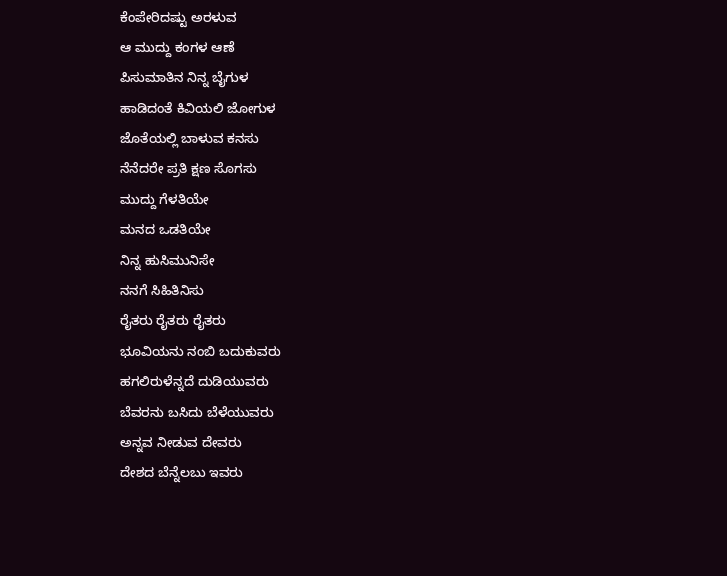ಕೆಂಪೇರಿದಷ್ಟು ಅರಳುವ
ಆ ಮುದ್ದು ಕಂಗಳ ಆಣೆ
ಪಿಸುಮಾತಿನ ನಿನ್ನ ಬೈಗುಳ
ಹಾಡಿದಂತೆ ಕಿವಿಯಲಿ ಜೋಗುಳ
ಜೊತೆಯಲ್ಲಿ ಬಾಳುವ ಕನಸು
ನೆನೆದರೇ ಪ್ರತಿ ಕ್ಷಣ ಸೊಗಸು
ಮುದ್ದು ಗೆಳತಿಯೇ
ಮನದ ಒಡತಿಯೇ
ನಿನ್ನ ಹುಸಿಮುನಿಸೇ
ನನಗೆ ಸಿಹಿತಿನಿಸು
ರೈತರು ರೈತರು ರೈತರು
ಭೂವಿಯನು ನಂಬಿ ಬದುಕುವರು
ಹಗಲಿರುಳೆನ್ನದೆ ದುಡಿಯುವರು
ಬೆವರನು ಬಸಿದು ಬೆಳೆಯುವರು
ಅನ್ನವ ನೀಡುವ ದೇವರು
ದೇಶದ ಬೆನ್ನೆಲಬು ಇವರು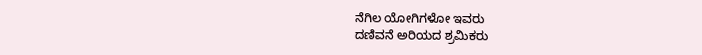ನೆಗಿಲ ಯೋಗಿಗಳೋ ಇವರು
ದಣಿವನೆ ಅರಿಯದ ಶ್ರಮಿಕರು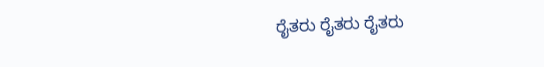ರೈತರು ರೈತರು ರೈತರು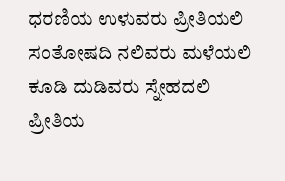ಧರಣಿಯ ಉಳುವರು ಪ್ರೀತಿಯಲಿ
ಸಂತೋಷದಿ ನಲಿವರು ಮಳೆಯಲಿ
ಕೂಡಿ ದುಡಿವರು ಸ್ನೇಹದಲಿ
ಪ್ರೀತಿಯ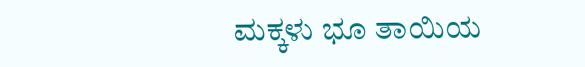ಮಕ್ಕಳು ಭೂ ತಾಯಿಯ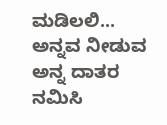ಮಡಿಲಲಿ...
ಅನ್ನವ ನೀಡುವ ಅನ್ನ ದಾತರ
ನಮಿಸಿ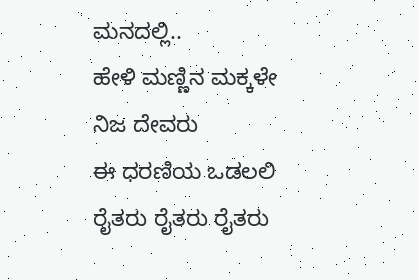ಮನದಲ್ಲಿ..
ಹೇಳಿ ಮಣ್ಣಿನ ಮಕ್ಕಳೇ ನಿಜ ದೇವರು
ಈ ಧರಣಿಯ ಒಡಲಲಿ
ರೈತರು ರೈತರು ರೈತರು